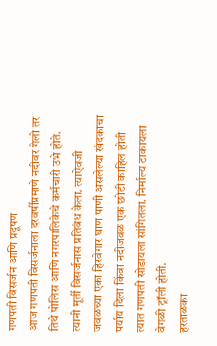गणपती विसर्जन आणि प्रदूषण
आज गणपती विसर्जनाला दरवर्षीप्रमाणे नदीवर गेलो तर तिथे पोलिस आणि नगरपालिकेचे कर्मचारी उभे होते. त्यानी मूर्ती विसर्जनास प्रतिबंध केला. त्याऐवजी जवळच्या एका हिरवेगार घाण पाणी असलेल्या खंदकाचा पर्याय दिला किंवा नदीजवळ एक छोटी काहिल होती त्यात गणपती सोडायला सांगितला. निर्माल्य टाकायला वेगळी ट्रॉली होती.
हरताळका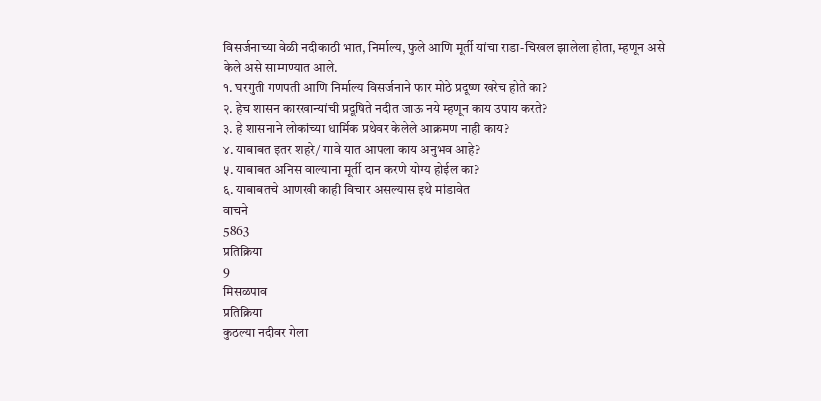विसर्जनाच्या वेळी नदीकाठी भात, निर्माल्य, फुले आणि मूर्ती यांचा राडा-चिखल झालेला होता, म्हणून असे केले असे साम्गण्यात आले.
१. घरगुती गणपती आणि निर्माल्य विसर्जनाने फार मोठे प्रदूष्ण खरेच होते का?
२. हेच शासन कारखान्यांची प्रदूषिते नदीत जाऊ नये म्हणून काय उपाय करते?
३. हे शासनाने लोकांच्या धार्मिक प्रथेवर केलेले आक्रमण नाही काय?
४. याबाबत इतर शहरे/ गावे यात आपला काय अनुभव आहे?
५. याबाबत अनिस वाल्याना मूर्ती दान करणे योग्य होईल का?
६. याबाबतचे आणखी काही विचार असल्यास इथे मांडावेत
वाचने
5863
प्रतिक्रिया
9
मिसळपाव
प्रतिक्रिया
कुठल्या नदीवर गेला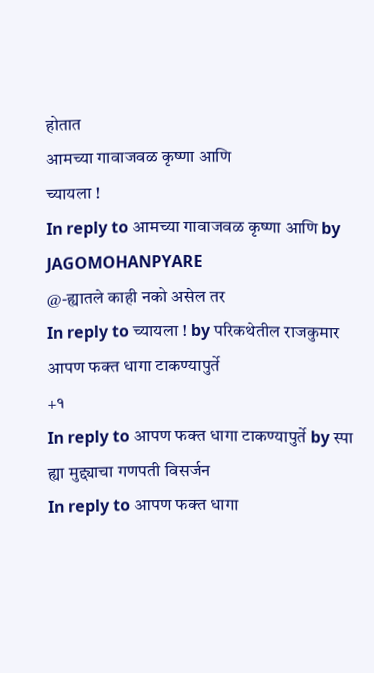होतात
आमच्या गावाजवळ कृष्णा आणि
च्यायला !
In reply to आमच्या गावाजवळ कृष्णा आणि by JAGOMOHANPYARE
@-ह्यातले काही नको असेल तर
In reply to च्यायला ! by परिकथेतील राजकुमार
आपण फक्त धागा टाकण्यापुर्ते
+१
In reply to आपण फक्त धागा टाकण्यापुर्ते by स्पा
ह्या मुद्द्याचा गणपती विसर्जन
In reply to आपण फक्त धागा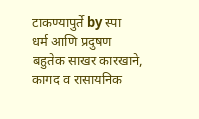टाकण्यापुर्ते by स्पा
धर्म आणि प्रदुषण
बहुतेक साखर कारखाने, कागद व रासायनिक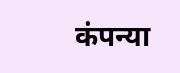कंपन्या